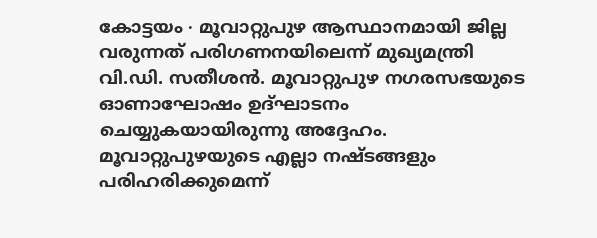കോട്ടയം ∙ മൂവാറ്റുപുഴ ആസ്ഥാനമായി ജില്ല വരുന്നത് പരിഗണനയിലെന്ന് മുഖ്യമന്ത്രി വി.ഡി. സതീശൻ. മൂവാറ്റുപുഴ നഗരസഭയുടെ ഓണാഘോഷം ഉദ്ഘാടനം ചെയ്യുകയായിരുന്നു അദ്ദേഹം. മൂവാറ്റുപുഴയുടെ എല്ലാ നഷ്ടങ്ങളും പരിഹരിക്കുമെന്ന്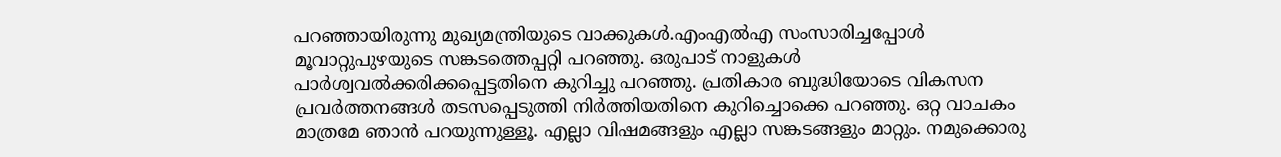പറഞ്ഞായിരുന്നു മുഖ്യമന്ത്രിയുടെ വാക്കുകൾ.എംഎൽഎ സംസാരിച്ചപ്പോൾ മൂവാറ്റുപുഴയുടെ സങ്കടത്തെപ്പറ്റി പറഞ്ഞു. ഒരുപാട് നാളുകൾ പാർശ്വവൽക്കരിക്കപ്പെട്ടതിനെ കുറിച്ചു പറഞ്ഞു. പ്രതികാര ബുദ്ധിയോടെ വികസന പ്രവർത്തനങ്ങൾ തടസപ്പെടുത്തി നിർത്തിയതിനെ കുറിച്ചൊക്കെ പറഞ്ഞു. ഒറ്റ വാചകം മാത്രമേ ഞാൻ പറയുന്നുള്ളൂ. എല്ലാ വിഷമങ്ങളും എല്ലാ സങ്കടങ്ങളും മാറ്റും. നമുക്കൊരു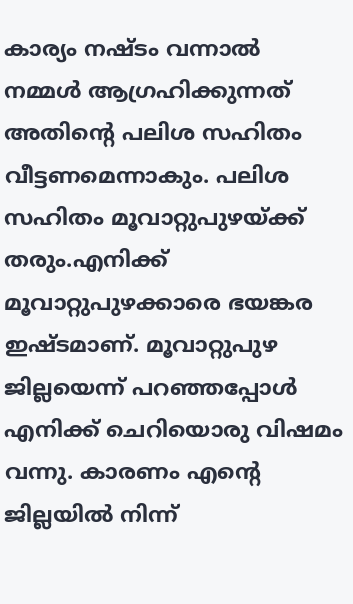കാര്യം നഷ്ടം വന്നാൽ നമ്മൾ ആഗ്രഹിക്കുന്നത് അതിന്റെ പലിശ സഹിതം വീട്ടണമെന്നാകും. പലിശ സഹിതം മൂവാറ്റുപുഴയ്ക്ക് തരും.എനിക്ക് മൂവാറ്റുപുഴക്കാരെ ഭയങ്കര ഇഷ്ടമാണ്. മൂവാറ്റുപുഴ ജില്ലയെന്ന് പറഞ്ഞപ്പോൾ എനിക്ക് ചെറിയൊരു വിഷമം വന്നു. കാരണം എന്റെ ജില്ലയിൽ നിന്ന്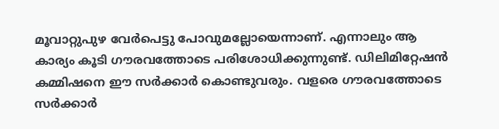മൂവാറ്റുപുഴ വേർപെട്ടു പോവുമല്ലോയെന്നാണ്. എന്നാലും ആ കാര്യം കൂടി ഗൗരവത്തോടെ പരിശോധിക്കുന്നുണ്ട്. ഡിലിമിറ്റേഷൻ കമ്മിഷനെ ഈ സർക്കാർ കൊണ്ടുവരും. വളരെ ഗൗരവത്തോടെ സർക്കാർ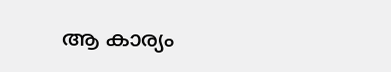ആ കാര്യം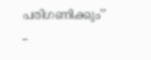പരിഗണിക്കും’’ –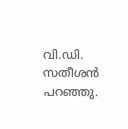വി.ഡി. സതീശൻ പറഞ്ഞു.